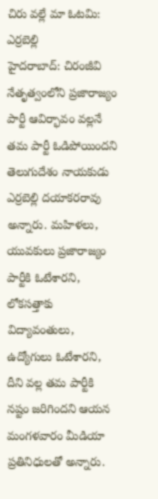చిరు వల్లే మా ఓటమి: ఎర్రబెల్లి
హైదరాబాద్: చిరంజీవి నేతృత్వంలోని ప్రజారాజ్యం పార్టీ ఆవిర్భావం వల్లనే తమ పార్టీ ఓడిపోయిందని తెలుగుదేశం నాయకుడు ఎర్రబెల్లి దయాకరరావు అన్నారు. మహిళలు, యువకులు ప్రజారాజ్యం పార్టీకి ఓటేశారని, లోకసత్తాకు విద్యావంతులు, ఉద్యోగులు ఓటేశారని, దీని వల్ల తమ పార్టీకి నష్టం జరిగిందని ఆయన మంగళవారం మీడియా ప్రతినిధులతో అన్నారు.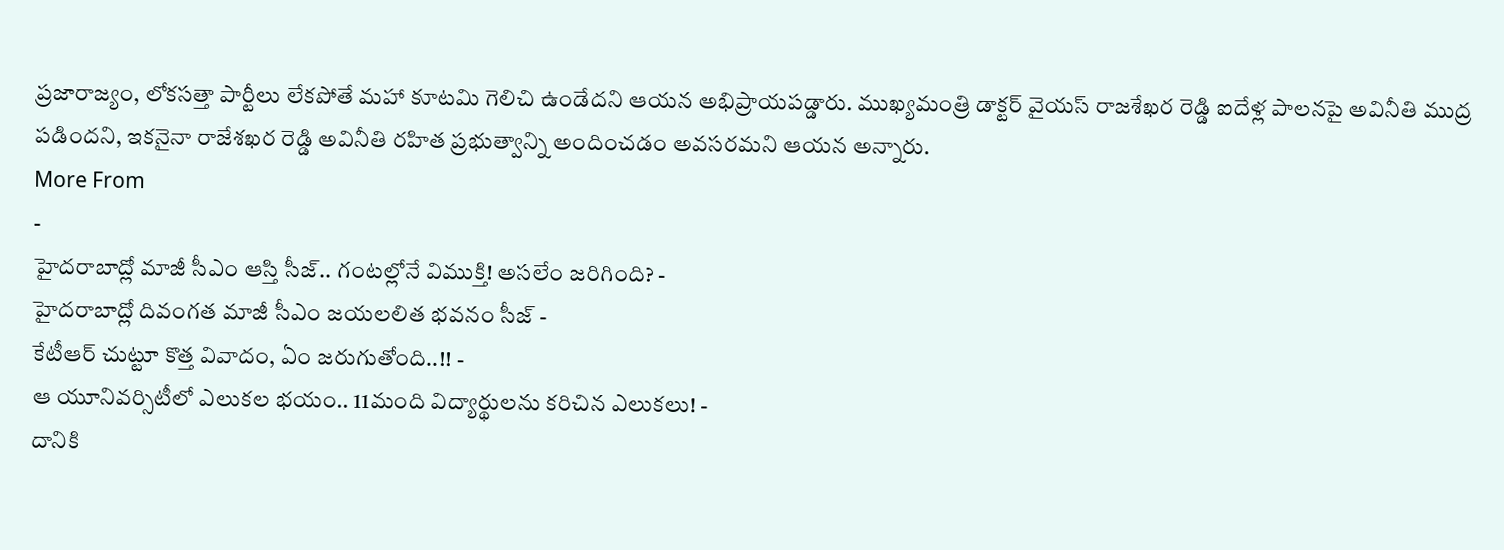ప్రజారాజ్యం, లోకసత్తా పార్టీలు లేకపోతే మహా కూటమి గెలిచి ఉండేదని ఆయన అభిప్రాయపడ్డారు. ముఖ్యమంత్రి డాక్టర్ వైయస్ రాజశేఖర రెడ్డి ఐదేళ్ల పాలనపై అవినీతి ముద్ర పడిందని, ఇకనైనా రాజేశఖర రెడ్డి అవినీతి రహిత ప్రభుత్వాన్ని అందించడం అవసరమని ఆయన అన్నారు.
More From
-
హైదరాబాద్లో మాజీ సీఎం ఆస్తి సీజ్.. గంటల్లోనే విముక్తి! అసలేం జరిగింది? -
హైదరాబాద్లో దివంగత మాజీ సీఎం జయలలిత భవనం సీజ్ -
కేటీఆర్ చుట్టూ కొత్త వివాదం, ఏం జరుగుతోంది..!! -
ఆ యూనివర్సిటీలో ఎలుకల భయం.. 11మంది విద్యార్థులను కరిచిన ఎలుకలు! -
దానికి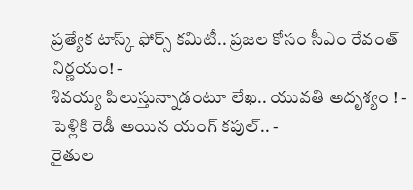ప్రత్యేక టాస్క్ ఫోర్స్ కమిటీ.. ప్రజల కోసం సీఎం రేవంత్ నిర్ణయం! -
శివయ్య పిలుస్తున్నాడంటూ లేఖ.. యువతి అదృశ్యం ! -
పెళ్లికి రెడీ అయిన యంగ్ కపుల్.. -
రైతుల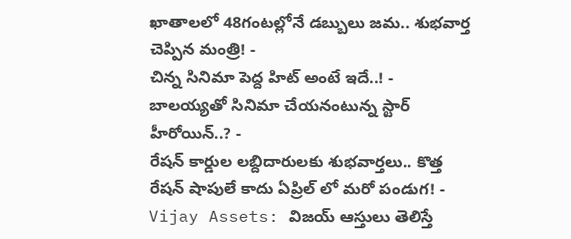ఖాతాలలో 48గంటల్లోనే డబ్బులు జమ.. శుభవార్త చెప్పిన మంత్రి! -
చిన్న సినిమా పెద్ద హిట్ అంటే ఇదే..! -
బాలయ్యతో సినిమా చేయనంటున్న స్టార్ హీరోయిన్..? -
రేషన్ కార్డుల లబ్దిదారులకు శుభవార్తలు.. కొత్త రేషన్ షాపులే కాదు ఏప్రిల్ లో మరో పండుగ! -
Vijay Assets: విజయ్ ఆస్తులు తెలిస్తే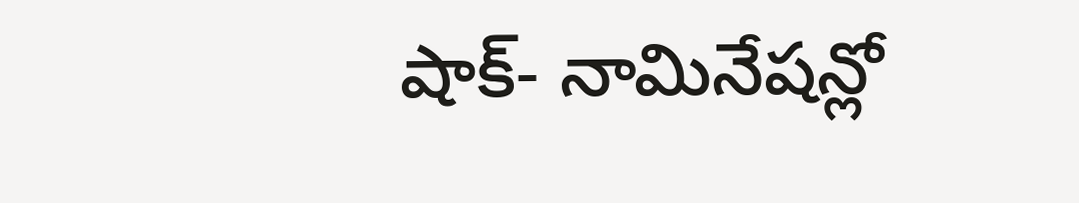షాక్- నామినేషన్లో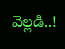వెల్లడి..!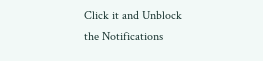Click it and Unblock the Notifications